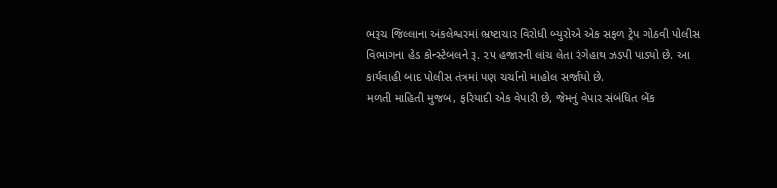ભરૂચ જિલ્લાના અંકલેશ્વરમાં ભ્રષ્ટાચાર વિરોધી બ્યુરોએ એક સફળ ટ્રેપ ગોઠવી પોલીસ વિભાગના હેડ કોન્સ્ટેબલને રૂ. ૨૫ હજારની લાંચ લેતા રંગેહાથ ઝડપી પાડ્યો છે. આ કાર્યવાહી બાદ પોલીસ તંત્રમાં પણ ચર્ચાનો માહોલ સર્જાયો છે.
મળતી માહિતી મુજબ, ફરિયાદી એક વેપારી છે, જેમનું વેપાર સંબંધિત બેંક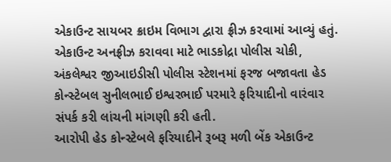એકાઉન્ટ સાયબર ક્રાઇમ વિભાગ દ્વારા ફ્રીઝ કરવામાં આવ્યું હતું. એકાઉન્ટ અનફ્રીઝ કરાવવા માટે ભાડકોદ્રા પોલીસ ચોકી, અંકલેશ્વર જીઆઇડીસી પોલીસ સ્ટેશનમાં ફરજ બજાવતા હેડ કોન્સ્ટેબલ સુનીલભાઈ ઇશ્વરભાઈ પરમારે ફરિયાદીનો વારંવાર સંપર્ક કરી લાંચની માંગણી કરી હતી.
આરોપી હેડ કોન્સ્ટેબલે ફરિયાદીને રૂબરૂ મળી બેંક એકાઉન્ટ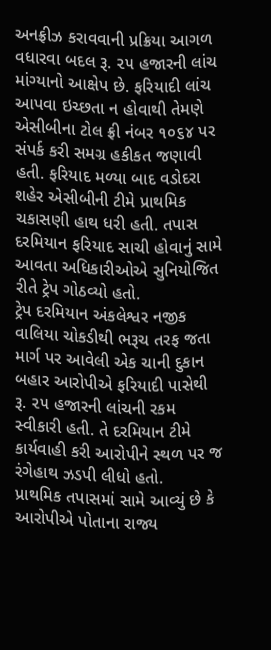અનફ્રીઝ કરાવવાની પ્રક્રિયા આગળ વધારવા બદલ રૂ. ૨૫ હજારની લાંચ માંગ્યાનો આક્ષેપ છે. ફરિયાદી લાંચ આપવા ઇચ્છતા ન હોવાથી તેમણે એસીબીના ટોલ ફ્રી નંબર ૧૦૬૪ પર સંપર્ક કરી સમગ્ર હકીકત જણાવી હતી. ફરિયાદ મળ્યા બાદ વડોદરા શહેર એસીબીની ટીમે પ્રાથમિક ચકાસણી હાથ ધરી હતી. તપાસ દરમિયાન ફરિયાદ સાચી હોવાનું સામે આવતા અધિકારીઓએ સુનિયોજિત રીતે ટ્રેપ ગોઠવ્યો હતો.
ટ્રેપ દરમિયાન અંકલેશ્વર નજીક વાલિયા ચોકડીથી ભરૂચ તરફ જતા માર્ગ પર આવેલી એક ચાની દુકાન બહાર આરોપીએ ફરિયાદી પાસેથી રૂ. ૨૫ હજારની લાંચની રકમ સ્વીકારી હતી. તે દરમિયાન ટીમે કાર્યવાહી કરી આરોપીને સ્થળ પર જ રંગેહાથ ઝડપી લીધો હતો.
પ્રાથમિક તપાસમાં સામે આવ્યું છે કે આરોપીએ પોતાના રાજ્ય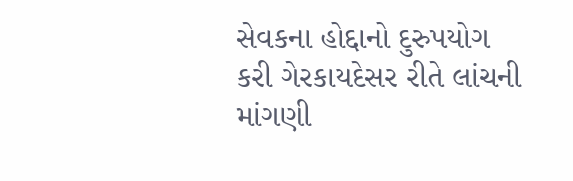સેવકના હોદ્દાનો દુરુપયોગ કરી ગેરકાયદેસર રીતે લાંચની માંગણી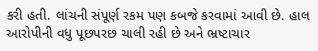કરી હતી. લાંચની સંપૂર્ણ રકમ પણ કબજે કરવામાં આવી છે. હાલ આરોપીની વધુ પૂછપરછ ચાલી રહી છે અને ભ્રષ્ટાચાર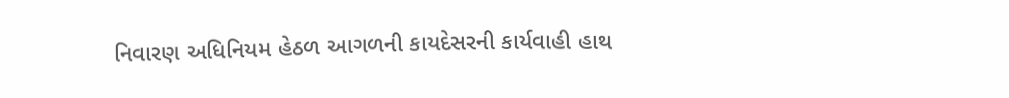નિવારણ અધિનિયમ હેઠળ આગળની કાયદેસરની કાર્યવાહી હાથ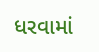ધરવામાં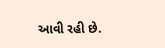આવી રહી છે.